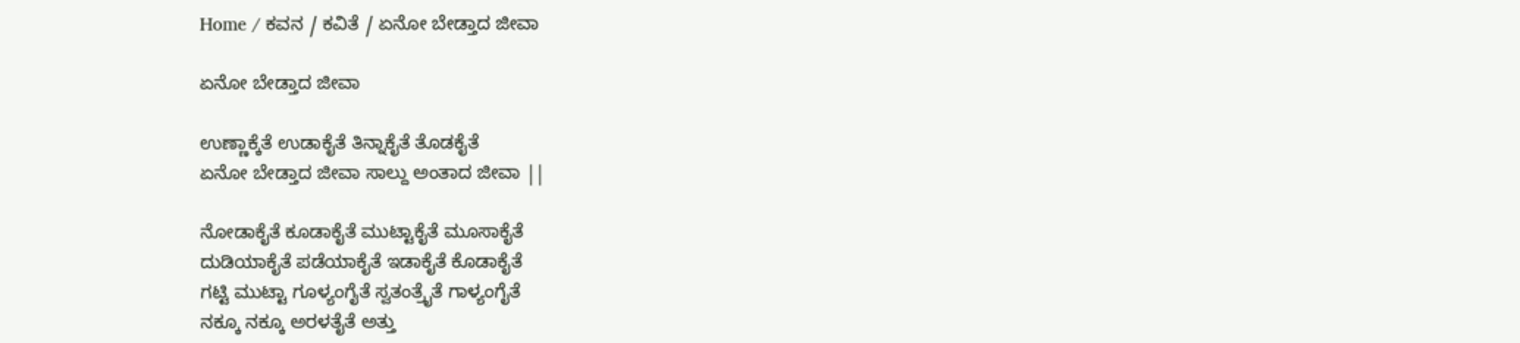Home / ಕವನ / ಕವಿತೆ / ಏನೋ ಬೇಡ್ತಾದ ಜೀವಾ

ಏನೋ ಬೇಡ್ತಾದ ಜೀವಾ

ಉಣ್ಣಾಕ್ಕೆತೆ ಉಡಾಕೈತೆ ತಿನ್ನಾಕೈತೆ ತೊಡಕೈತೆ
ಏನೋ ಬೇಡ್ತಾದ ಜೀವಾ ಸಾಲ್ದು ಅಂತಾದ ಜೀವಾ ||

ನೋಡಾಕೈತೆ ಕೂಡಾಕೈತೆ ಮುಟ್ಟಾಕೈತೆ ಮೂಸಾಕೈತೆ
ದುಡಿಯಾಕೈತೆ ಪಡೆಯಾಕೈತೆ ಇಡಾಕೈತೆ ಕೊಡಾಕೈತೆ
ಗಟ್ಟಿ ಮುಟ್ಟಾ ಗೂಳ್ಯಂಗೈತೆ ಸ್ವತಂತ್ರೈತೆ ಗಾಳ್ಯಂಗೈತೆ
ನಕ್ಕೂ ನಕ್ಕೂ ಅರಳತೈತೆ ಅತ್ತು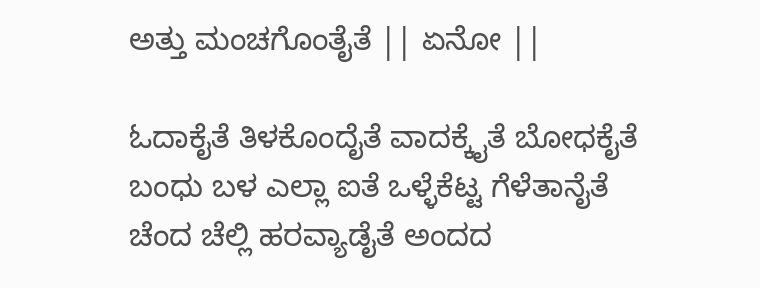ಅತ್ತು ಮಂಚಗೊಂತೈತೆ || ಏನೋ ||

ಓದಾಕೈತೆ ತಿಳಕೊಂದೈತೆ ವಾದಕ್ಕೈತೆ ಬೋಧಕೈತೆ
ಬಂಧು ಬಳ ಎಲ್ಲಾ ಐತೆ ಒಳ್ಳೆಕೆಟ್ಟ ಗೆಳೆತಾನೈತೆ
ಚೆಂದ ಚೆಲ್ಲಿ ಹರವ್ಯಾಡೈತೆ ಅಂದದ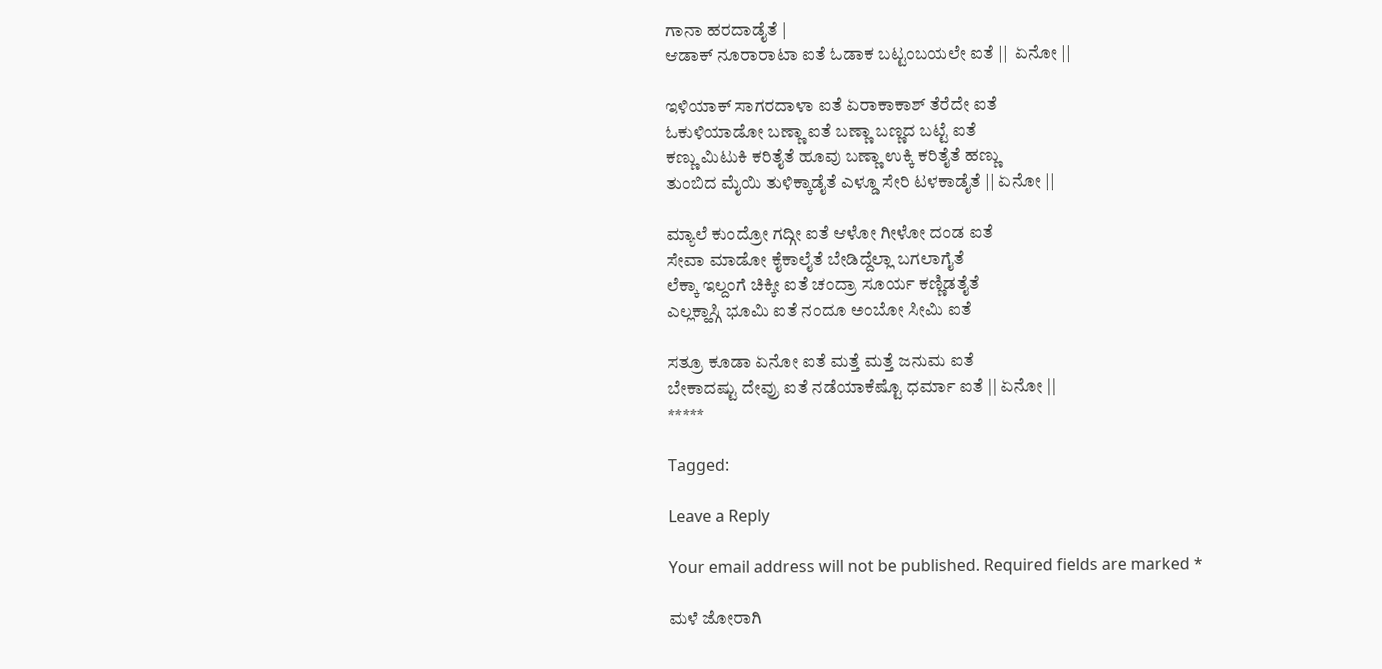ಗಾನಾ ಹರದಾಡೈತೆ |
ಆಡಾಕ್ ನೂರಾರಾಟಾ ಐತೆ ಓಡಾಕ ಬಟ್ಟಂಬಯಲೇ ಐತೆ ||  ಏನೋ ||

ಇಳಿಯಾಕ್ ಸಾಗರದಾಳಾ ಐತೆ ಏರಾಕಾಕಾಶ್ ತೆರೆದೇ ಐತೆ
ಓಕುಳಿಯಾಡೋ ಬಣ್ಣಾ ಐತೆ ಬಣ್ಣಾ ಬಣ್ಣದ ಬಟ್ಟೆ ಐತೆ
ಕಣ್ಣು ಮಿಟುಕಿ ಕರಿತೈತೆ ಹೂವು ಬಣ್ಣಾ ಉಕ್ಕಿ ಕರಿತೈತೆ ಹಣ್ಣು
ತುಂಬಿದ ಮೈಯಿ ತುಳಿಕ್ಕಾಡೈತೆ ಎಳ್ಡೂ ಸೇರಿ ಟಳಕಾಡೈತೆ || ಏನೋ ||

ಮ್ಯಾಲೆ ಕುಂದ್ರೋ ಗದ್ಗೀ ಐತೆ ಆಳೋ ಗೀಳೋ ದಂಡ ಐತೆ
ಸೇವಾ ಮಾಡೋ ಕೈಕಾಲೈತೆ ಬೇಡಿದ್ದೆಲ್ಲಾ ಬಗಲಾಗೈತೆ
ಲೆಕ್ಕಾ ಇಲ್ದಂಗೆ ಚಿಕ್ಕೀ ಐತೆ ಚಂದ್ರಾ ಸೂರ್ಯ ಕಣ್ಣಿಡತೈತೆ
ಎಲ್ಲಕ್ಹಾಸ್ಗಿ ಭೂಮಿ ಐತೆ ನಂದೂ ಅಂಬೋ ಸೀಮಿ ಐತೆ

ಸತ್ರೂ ಕೂಡಾ ಏನೋ ಐತೆ ಮತ್ತೆ ಮತ್ತೆ ಜನುಮ ಐತೆ
ಬೇಕಾದಷ್ಟು ದೇವ್ರು ಐತೆ ನಡೆಯಾಕೆಷ್ಟೊ ಧರ್ಮಾ ಐತೆ || ಏನೋ ||
*****

Tagged:

Leave a Reply

Your email address will not be published. Required fields are marked *

ಮಳೆ ಜೋರಾಗಿ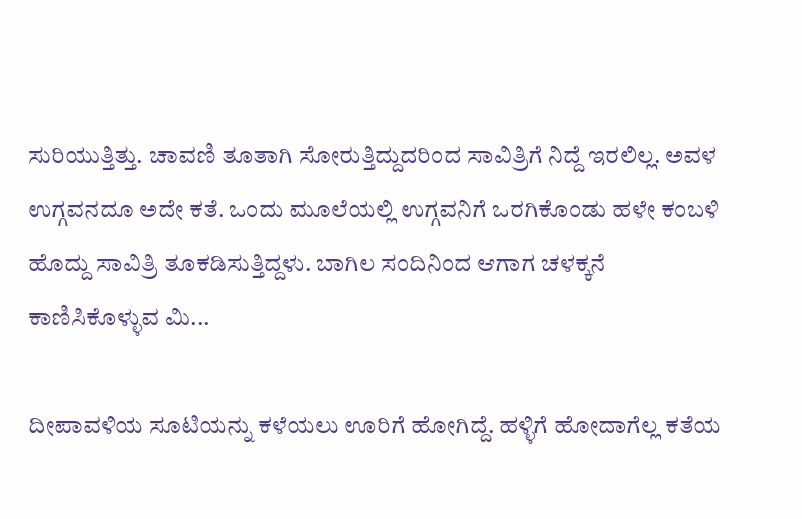ಸುರಿಯುತ್ತಿತ್ತು. ಚಾವಣಿ ತೂತಾಗಿ ಸೋರುತ್ತಿದ್ದುದರಿಂದ ಸಾವಿತ್ರಿಗೆ ನಿದ್ದೆ ಇರಲಿಲ್ಲ. ಅವಳ ಉಗ್ಗವನದೂ ಅದೇ ಕತೆ. ಒಂದು ಮೂಲೆಯಲ್ಲಿ ಉಗ್ಗವನಿಗೆ ಒರಗಿಕೊಂಡು ಹಳೇ ಕಂಬಳಿ ಹೊದ್ದು ಸಾವಿತ್ರಿ ತೂಕಡಿಸುತ್ತಿದ್ದಳು. ಬಾಗಿಲ ಸಂದಿನಿಂದ ಆಗಾಗ ಚಳಕ್ಕನೆ ಕಾಣಿಸಿಕೊಳ್ಳುವ ಮಿ...

ದೀಪಾವಳಿಯ ಸೂಟಿಯನ್ನು ಕಳೆಯಲು ಊರಿಗೆ ಹೋಗಿದ್ದೆ. ಹಳ್ಳಿಗೆ ಹೋದಾಗೆಲ್ಲ ಕತೆಯ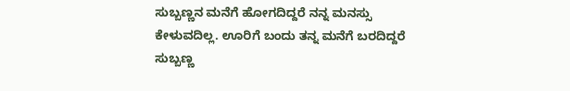ಸುಬ್ಬಣ್ಣನ ಮನೆಗೆ ಹೋಗದಿದ್ದರೆ ನನ್ನ ಮನಸ್ಸು ಕೇಳುವದಿಲ್ಲ. ಊರಿಗೆ ಬಂದು ತನ್ನ ಮನೆಗೆ ಬರದಿದ್ದರೆ ಸುಬ್ಬಣ್ಣ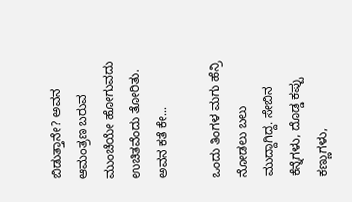ಬಿಡುತ್ತಾನೇ? ಅವನ ಆಮಂತ್ರಣ ಬರುವ ಮುಂಚೆಯೇ ಹೋಗುವದು ಉಚಿತವೆಂದು ತೋರಿತು. ಅವನ ಕತೆ ಕೇ...

ಒಂದು ತಿಂಗಳ ಮಗು ಹೆನ್ರಿ ನೋಡಲು ಬಲು ಮುದ್ದಾಗಿದ್ದ. ಸೇಬಿನ ಕೆನ್ನೆಗಳು, ದೊಡ್ಡ ಕಪ್ಪು ಕಣ್ಣುಗಳು,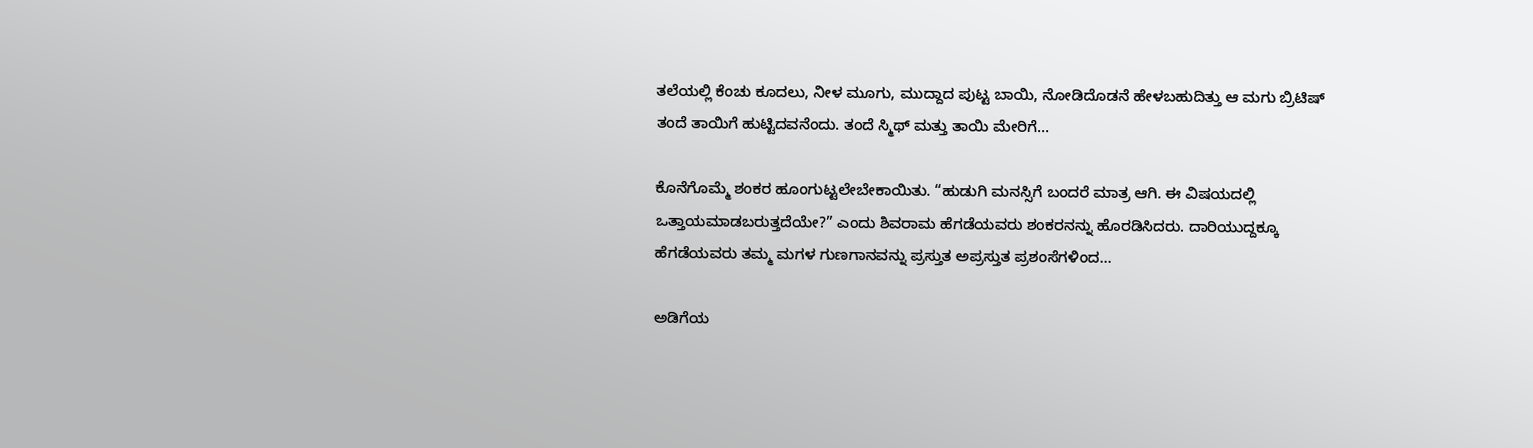ತಲೆಯಲ್ಲಿ ಕೆಂಚು ಕೂದಲು, ನೀಳ ಮೂಗು, ಮುದ್ದಾದ ಪುಟ್ಟ ಬಾಯಿ, ನೋಡಿದೊಡನೆ ಹೇಳಬಹುದಿತ್ತು ಆ ಮಗು ಬ್ರಿಟಿಷ್ ತಂದೆ ತಾಯಿಗೆ ಹುಟ್ಟಿದವನೆಂದು. ತಂದೆ ಸ್ಮಿಥ್ ಮತ್ತು ತಾಯಿ ಮೇರಿಗೆ...

ಕೊನೆಗೊಮ್ಮೆ ಶಂಕರ ಹೂಂಗುಟ್ಟಲೇಬೇಕಾಯಿತು. “ಹುಡುಗಿ ಮನಸ್ಸಿಗೆ ಬಂದರೆ ಮಾತ್ರ ಆಗಿ. ಈ ವಿಷಯದಲ್ಲಿ ಒತ್ತಾಯಮಾಡಬರುತ್ತದೆಯೇ?” ಎಂದು ಶಿವರಾಮ ಹೆಗಡೆಯವರು ಶಂಕರನನ್ನು ಹೊರಡಿಸಿದರು. ದಾರಿಯುದ್ದಕ್ಕೂ ಹೆಗಡೆಯವರು ತಮ್ಮ ಮಗಳ ಗುಣಗಾನವನ್ನು ಪ್ರಸ್ತುತ ಅಪ್ರಸ್ತುತ ಪ್ರಶಂಸೆಗಳಿಂದ...

ಅಡಿಗೆಯ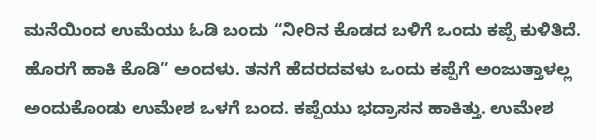ಮನೆಯಿಂದ ಉಮೆಯು ಓಡಿ ಬಂದು “ನೀರಿನ ಕೊಡದ ಬಳಿಗೆ ಒಂದು ಕಪ್ಪೆ ಕುಳಿತಿದೆ. ಹೊರಗೆ ಹಾಕಿ ಕೊಡಿ” ಅಂದಳು. ತನಗೆ ಹೆದರದವಳು ಒಂದು ಕಪ್ಪೆಗೆ ಅಂಜುತ್ತಾಳಲ್ಲ ಅಂದುಕೊಂಡು ಉಮೇಶ ಒಳಗೆ ಬಂದ. ಕಪ್ಪೆಯು ಭದ್ರಾಸನ ಹಾಕಿತ್ತು. ಉಮೇಶ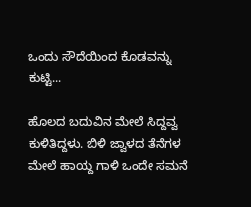ಒಂದು ಸೌದೆಯಿಂದ ಕೊಡವನ್ನು ಕುಟ್ಟಿ...

ಹೊಲದ ಬದುವಿನ ಮೇಲೆ ಸಿದ್ದವ್ವ ಕುಳಿತಿದ್ದಳು. ಬಿಳಿ ಜ್ವಾಳದ ತೆನೆಗಳ ಮೇಲೆ ಹಾಯ್ದ ಗಾಳಿ ಒಂದೇ ಸಮನೆ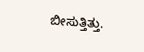ಬೀಸುತ್ತಿತ್ತು.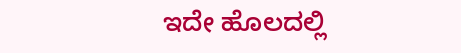ಇದೇ ಹೊಲದಲ್ಲಿ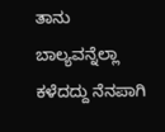ತಾನು ಬಾಲ್ಯವನ್ನೆಲ್ಲಾ ಕಳೆದದ್ದು ನೆನಪಾಗಿ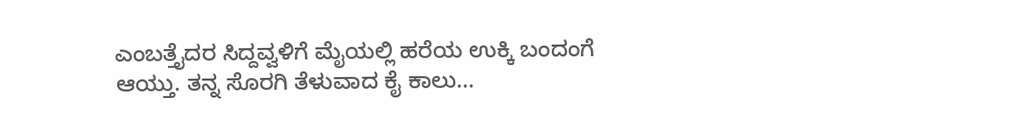ಎಂಬತ್ತೈದರ ಸಿದ್ದವ್ವಳಿಗೆ ಮೈಯಲ್ಲಿ ಹರೆಯ ಉಕ್ಕಿ ಬಂದಂಗೆ ಆಯ್ತು. ತನ್ನ ಸೊರಗಿ ತೆಳುವಾದ ಕೈ ಕಾಲು...